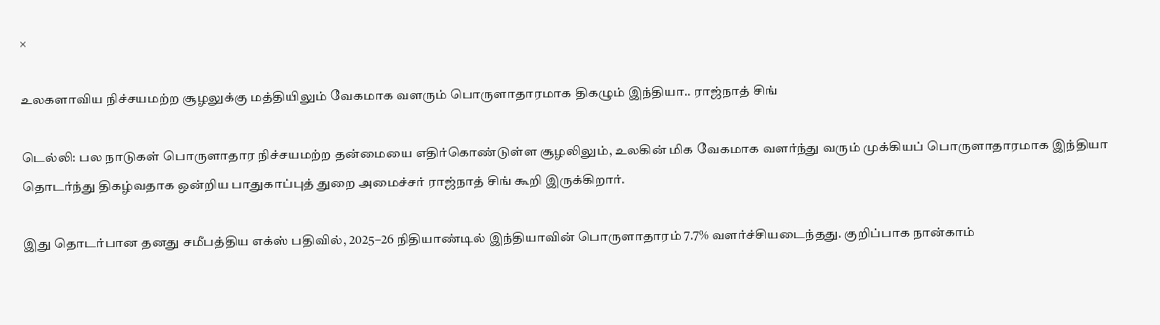×

உலகளாவிய நிச்சயமற்ற சூழலுக்கு மத்தியிலும் வேகமாக வளரும் பொருளாதாரமாக திகழும் இந்தியா.. ராஜ்நாத் சிங்

டெல்லி: பல நாடுகள் பொருளாதார நிச்சயமற்ற தன்மையை எதிர்கொண்டுள்ள சூழலிலும், உலகின் மிக வேகமாக வளர்ந்து வரும் முக்கியப் பொருளாதாரமாக இந்தியா தொடர்ந்து திகழ்வதாக ஒன்றிய பாதுகாப்புத் துறை அமைச்சர் ராஜ்நாத் சிங் கூறி இருக்கிறார்.

இது தொடர்பான தனது சமீபத்திய எக்ஸ் பதிவில், 2025–26 நிதியாண்டில் இந்தியாவின் பொருளாதாரம் 7.7% வளர்ச்சியடைந்தது. குறிப்பாக நான்காம்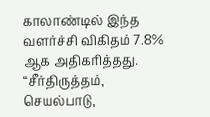காலாண்டில் இந்த வளர்ச்சி விகிதம் 7.8% ஆக அதிகரித்தது. “சீர்திருத்தம், செயல்பாடு,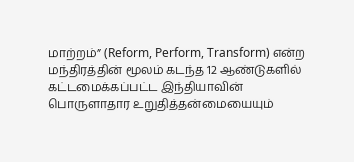மாற்றம்” (Reform, Perform, Transform) என்ற மந்திரத்தின் மூலம் கடந்த 12 ஆண்டுகளில் கட்டமைக்கப்பட்ட இந்தியாவின் பொருளாதார உறுதித்தன்மையையும்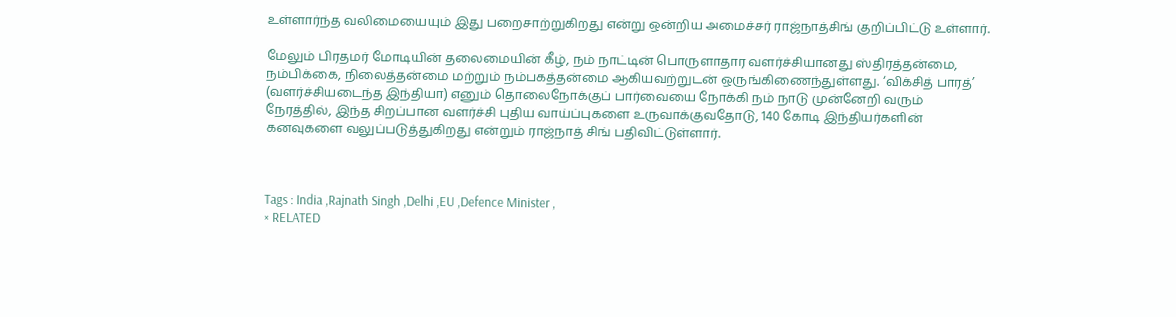உள்ளார்ந்த வலிமையையும் இது பறைசாற்றுகிறது என்று ஒன்றிய அமைச்சர் ராஜ்நாத்சிங் குறிப்பிட்டு உள்ளார்.

மேலும் பிரதமர் மோடியின் தலைமையின் கீழ், நம் நாட்டின் பொருளாதார வளர்ச்சியானது ஸ்திரத்தன்மை, நம்பிக்கை, நிலைத்தன்மை மற்றும் நம்பகத்தன்மை ஆகியவற்றுடன் ஒருங்கிணைந்துள்ளது. ‘விக்சித் பாரத்’ (வளர்ச்சியடைந்த இந்தியா) எனும் தொலைநோக்குப் பார்வையை நோக்கி நம் நாடு முன்னேறி வரும் நேரத்தில், இந்த சிறப்பான வளர்ச்சி புதிய வாய்ப்புகளை உருவாக்குவதோடு, 140 கோடி இந்தியர்களின் கனவுகளை வலுப்படுத்துகிறது என்றும் ராஜ்நாத் சிங் பதிவிட்டுள்ளார்.



Tags : India ,Rajnath Singh ,Delhi ,EU ,Defence Minister ,
× RELATED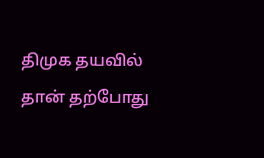திமுக தயவில் தான் தற்போது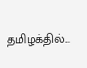தமிழக்தில்...